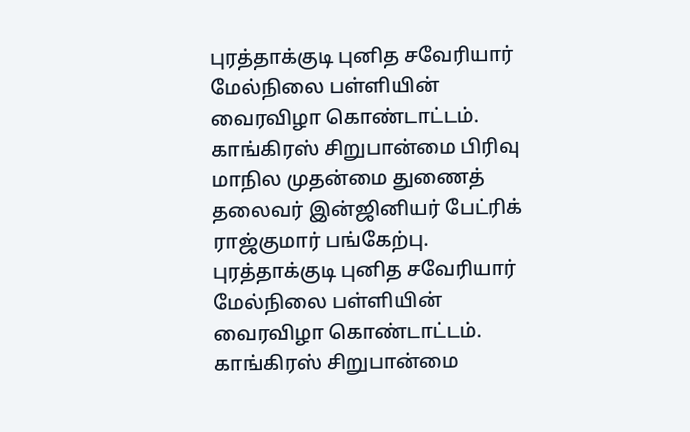புரத்தாக்குடி புனித சவேரியார் மேல்நிலை பள்ளியின் வைரவிழா கொண்டாட்டம். காங்கிரஸ் சிறுபான்மை பிரிவு மாநில முதன்மை துணைத் தலைவர் இன்ஜினியர் பேட்ரிக் ராஜ்குமார் பங்கேற்பு.
புரத்தாக்குடி புனித சவேரியார் மேல்நிலை பள்ளியின் வைரவிழா கொண்டாட்டம். காங்கிரஸ் சிறுபான்மை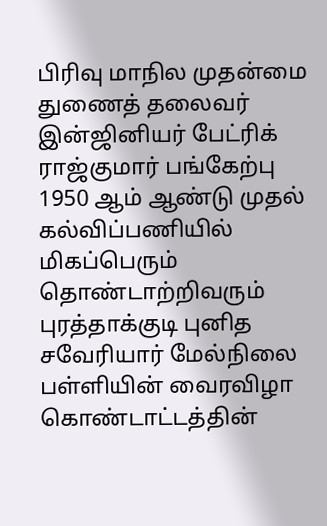பிரிவு மாநில முதன்மை துணைத் தலைவர் இன்ஜினியர் பேட்ரிக் ராஜ்குமார் பங்கேற்பு
1950 ஆம் ஆண்டு முதல் கல்விப்பணியில் மிகப்பெரும் தொண்டாற்றிவரும் புரத்தாக்குடி புனித சவேரியார் மேல்நிலை பள்ளியின் வைரவிழா கொண்டாட்டத்தின்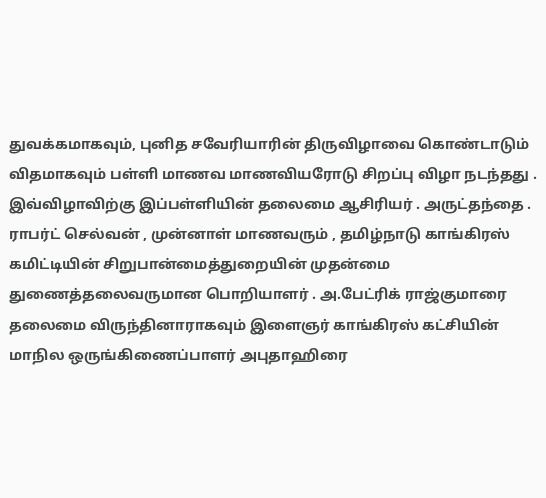துவக்கமாகவும், புனித சவேரியாரின் திருவிழாவை கொண்டாடும் விதமாகவும் பள்ளி மாணவ மாணவியரோடு சிறப்பு விழா நடந்தது .
இவ்விழாவிற்கு இப்பள்ளியின் தலைமை ஆசிரியர் . அருட்தந்தை . ராபர்ட் செல்வன் , முன்னாள் மாணவரும் , தமிழ்நாடு காங்கிரஸ் கமிட்டியின் சிறுபான்மைத்துறையின் முதன்மை துணைத்தலைவருமான பொறியாளர் . அ.பேட்ரிக் ராஜ்குமாரை தலைமை விருந்தினாராகவும் இளைஞர் காங்கிரஸ் கட்சியின் மாநில ஒருங்கிணைப்பாளர் அபுதாஹிரை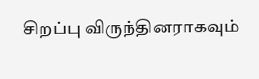சிறப்பு விருந்தினராகவும்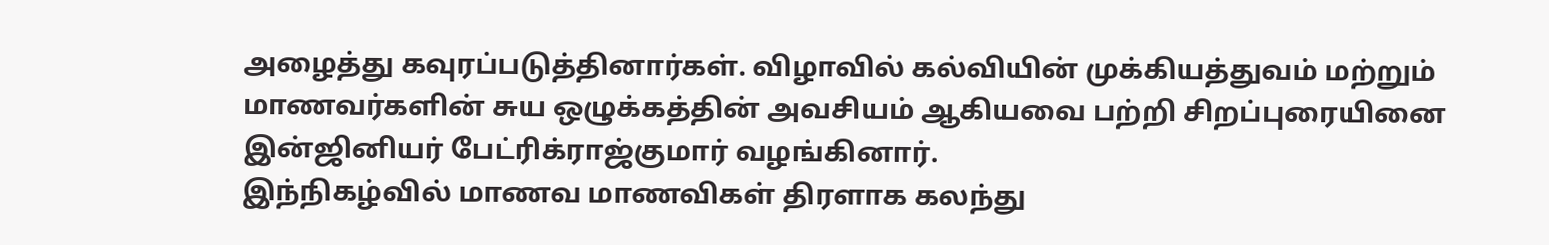அழைத்து கவுரப்படுத்தினார்கள். விழாவில் கல்வியின் முக்கியத்துவம் மற்றும் மாணவர்களின் சுய ஒழுக்கத்தின் அவசியம் ஆகியவை பற்றி சிறப்புரையினை இன்ஜினியர் பேட்ரிக்ராஜ்குமார் வழங்கினார்.
இந்நிகழ்வில் மாணவ மாணவிகள் திரளாக கலந்து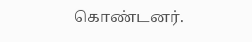கொண்டனர்.